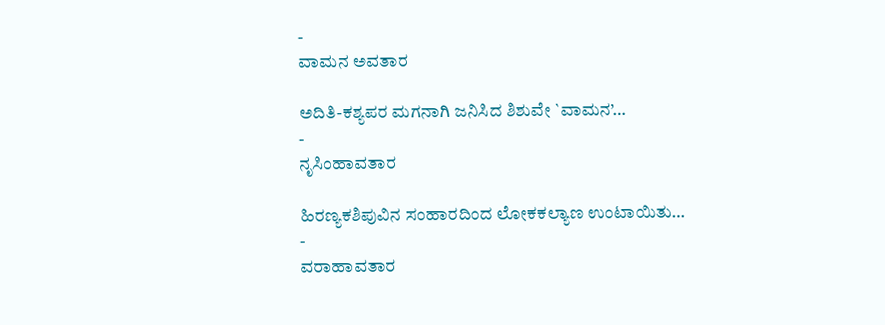-
ವಾಮನ ಅವತಾರ

ಅದಿತಿ-ಕಶ್ಯಪರ ಮಗನಾಗಿ ಜನಿಸಿದ ಶಿಶುವೇ `ವಾಮನ’…
-
ನೃಸಿಂಹಾವತಾರ

ಹಿರಣ್ಯಕಶಿಪುವಿನ ಸಂಹಾರದಿಂದ ಲೋಕಕಲ್ಯಾಣ ಉಂಟಾಯಿತು…
-
ವರಾಹಾವತಾರ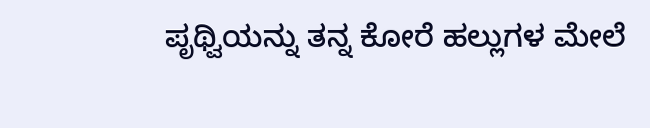ಪೃಥ್ವಿಯನ್ನು ತನ್ನ ಕೋರೆ ಹಲ್ಲುಗಳ ಮೇಲೆ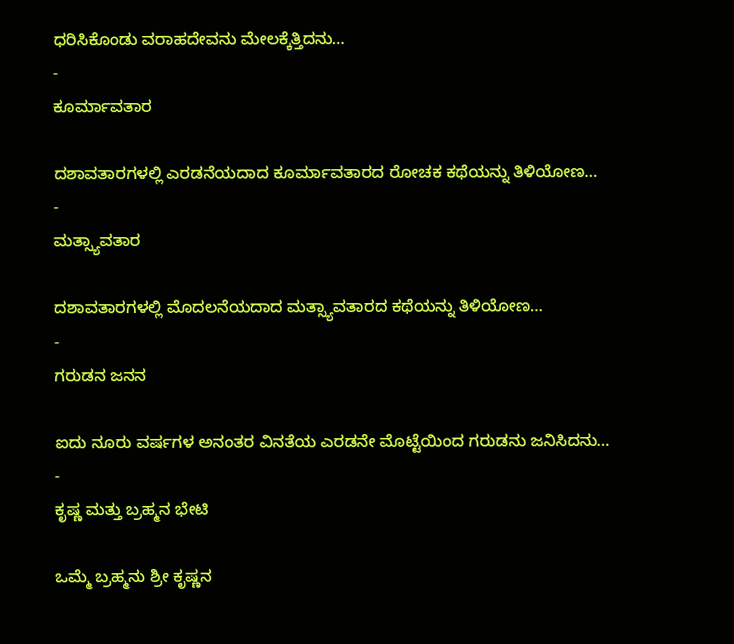ಧರಿಸಿಕೊಂಡು ವರಾಹದೇವನು ಮೇಲಕ್ಕೆತ್ತಿದನು…
-
ಕೂರ್ಮಾವತಾರ

ದಶಾವತಾರಗಳಲ್ಲಿ ಎರಡನೆಯದಾದ ಕೂರ್ಮಾವತಾರದ ರೋಚಕ ಕಥೆಯನ್ನು ತಿಳಿಯೋಣ…
-
ಮತ್ಸ್ಯಾವತಾರ

ದಶಾವತಾರಗಳಲ್ಲಿ ಮೊದಲನೆಯದಾದ ಮತ್ಸ್ಯಾವತಾರದ ಕಥೆಯನ್ನು ತಿಳಿಯೋಣ…
-
ಗರುಡನ ಜನನ

ಐದು ನೂರು ವರ್ಷಗಳ ಅನಂತರ ವಿನತೆಯ ಎರಡನೇ ಮೊಟ್ಟೆಯಿಂದ ಗರುಡನು ಜನಿಸಿದನು…
-
ಕೃಷ್ಣ ಮತ್ತು ಬ್ರಹ್ಮನ ಭೇಟಿ

ಒಮ್ಮೆ ಬ್ರಹ್ಮನು ಶ್ರೀ ಕೃಷ್ಣನ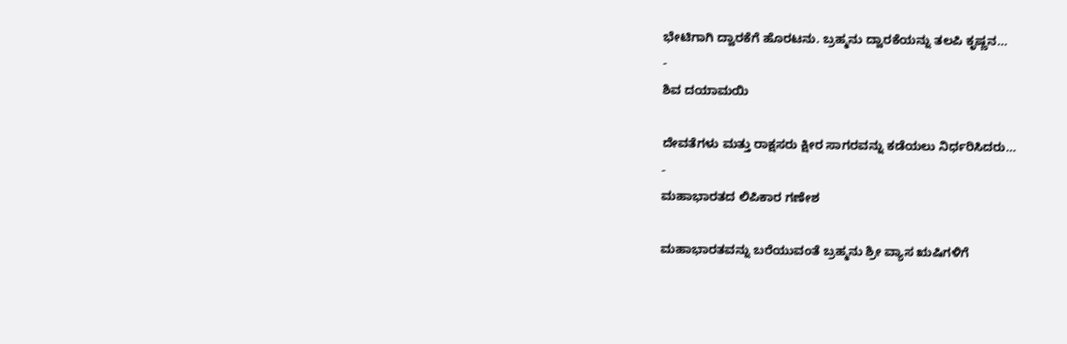ಭೇಟಿಗಾಗಿ ದ್ವಾರಕೆಗೆ ಹೊರಟನು. ಬ್ರಹ್ಮನು ದ್ವಾರಕೆಯನ್ನು ತಲಪಿ ಕೃಷ್ಣನ…
-
ಶಿವ ದಯಾಮಯಿ

ದೇವತೆಗಳು ಮತ್ತು ರಾಕ್ಷಸರು ಕ್ಷೀರ ಸಾಗರವನ್ನು ಕಡೆಯಲು ನಿರ್ಧರಿಸಿದರು…
-
ಮಹಾಭಾರತದ ಲಿಪಿಕಾರ ಗಣೇಶ

ಮಹಾಭಾರತವನ್ನು ಬರೆಯುವಂತೆ ಬ್ರಹ್ಮನು ಶ್ರೀ ವ್ಯಾಸ ಋಷಿಗಳಿಗೆ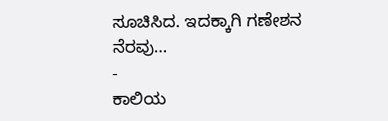ಸೂಚಿಸಿದ. ಇದಕ್ಕಾಗಿ ಗಣೇಶನ ನೆರವು…
-
ಕಾಲಿಯ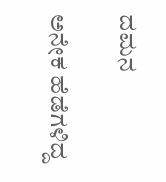ದಮನ

ಅನೇಕ ಹೆಡೆಗಳಿದ್ದ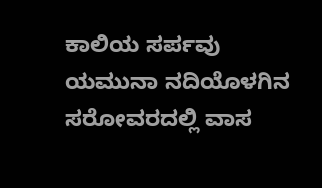ಕಾಲಿಯ ಸರ್ಪವು ಯಮುನಾ ನದಿಯೊಳಗಿನ ಸರೋವರದಲ್ಲಿ ವಾಸ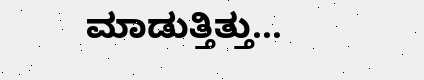ಮಾಡುತ್ತಿತ್ತು…